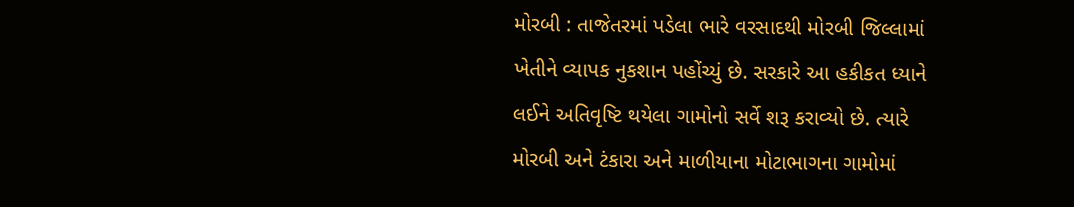મોરબી : તાજેતરમાં પડેલા ભારે વરસાદથી મોરબી જિલ્લામાં ખેતીને વ્યાપક નુકશાન પહોંચ્યું છે. સરકારે આ હકીકત ધ્યાને લઈને અતિવૃષ્ટિ થયેલા ગામોનો સર્વે શરૂ કરાવ્યો છે. ત્યારે મોરબી અને ટંકારા અને માળીયાના મોટાભાગના ગામોમાં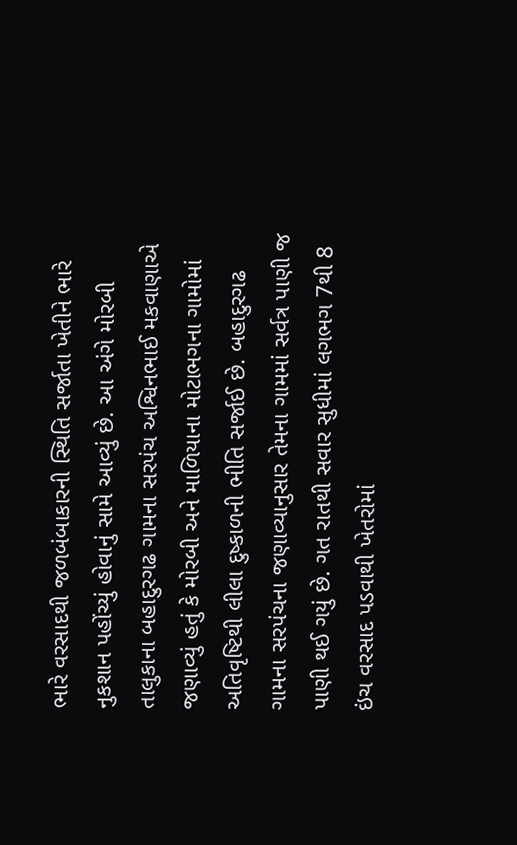ભારે વરસાદથી જળબંબાકારની સ્થિતિ સર્જાતા ખેતીને ભારે નુકશાન પહોંચ્યું હોવાનું સામે આવ્યું છે. આ અંગે મોરબી તાલુકાના બહાદુરગઢ ગામના સરપંચ અશ્વિનભાઈ મકવાણાએ જણાવ્યું હતું કે મોરબી અને માળિયાના મોટાભગના ગામોમાં અતિવૃષ્ટિથી લીલા દુષ્કાળની ભીતિ સર્જાઈ છે. બહાદુરગઢ ગામના સરપંચના જણાવ્યાનુસાર તેમના ગામમાં સર્વત્ર પાણી જ પાણી થઈ ગયું છે. ગત રાતથી સવાર સુધીમાં લગભગ 7થી 8 ઇંચ વરસાદ પડવાથી ખેતરોમાં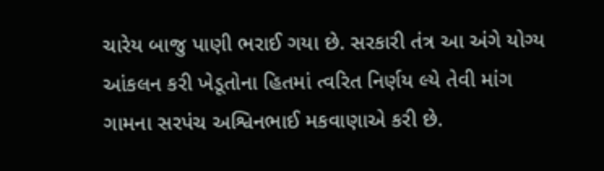ચારેય બાજુ પાણી ભરાઈ ગયા છે. સરકારી તંત્ર આ અંગે યોગ્ય આંકલન કરી ખેડૂતોના હિતમાં ત્વરિત નિર્ણય લ્યે તેવી માંગ ગામના સરપંચ અશ્વિનભાઈ મકવાણાએ કરી છે.